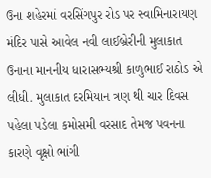ઉના શહેરમાં વરસિંગપુર રોડ પર સ્વામિનારાયણ મંદિર પાસે આવેલ નવી લાઈબ્રેરીની મુલાકાત ઉનાના માનનીય ધારાસભ્યશ્રી કાળુભાઈ રાઠોડ એ લીધી. મુલાકાત દરમિયાન ત્રણ થી ચાર દિવસ પહેલા પડેલા કમોસમી વરસાદ તેમજ પવનના કારણે વૃક્ષો ભાંગી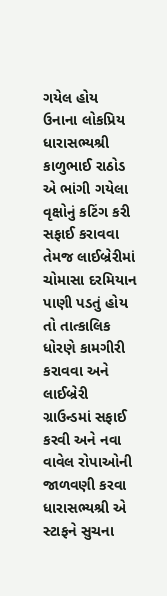ગયેલ હોય ઉનાના લોકપ્રિય ધારાસભ્યશ્રી કાળુભાઈ રાઠોડ એ ભાંગી ગયેલા વૃક્ષોનું કટિંગ કરી સફાઈ કરાવવા તેમજ લાઈબ્રેરીમાં ચોમાસા દરમિયાન પાણી પડતું હોય તો તાત્કાલિક ધોરણે કામગીરી કરાવવા અને લાઈબ્રેરી ગ્રાઉન્ડમાં સફાઈ કરવી અને નવા વાવેલ રોપાઓની જાળવણી કરવા ધારાસભ્યશ્રી એ સ્ટાફને સુચના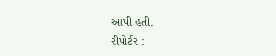આપી હતી.
રીપોર્ટર :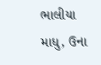ભાલીયા માધુ, ઉના